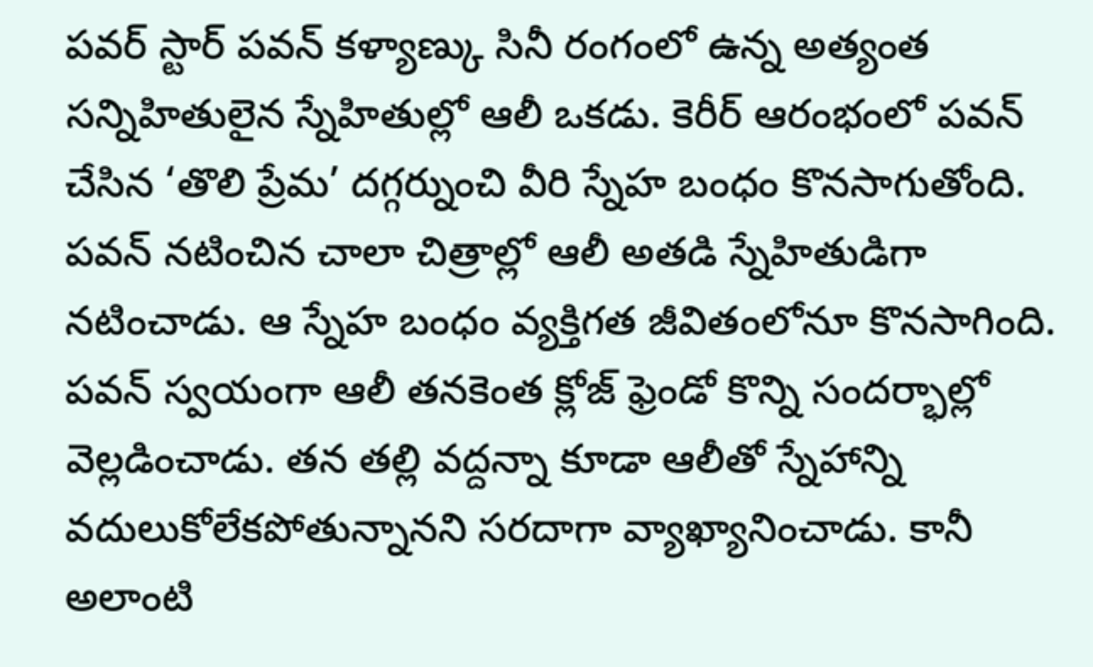పవర్ స్టార్ పవన్ కళ్యాణ్కు సినీ రంగంలో ఉన్న అత్యంత సన్నిహితులైన స్నేహితుల్లో ఆలీ ఒకడు. కెరీర్ ఆరంభంలో పవన్ చేసిన ‘తొలి ప్రేమ’ దగ్గర్నుంచి వీరి స్నేహ బంధం కొనసాగుతోంది. పవన్ నటించిన చాలా చిత్రాల్లో ఆలీ అతడి స్నేహితుడిగా నటించాడు. ఆ స్నేహ బంధం వ్యక్తిగత జీవితంలోనూ కొనసాగింది. పవన్ స్వయంగా ఆలీ తనకెంత క్లోజ్ ఫ్రెండో కొన్ని సందర్భాల్లో వెల్లడించాడు. తన తల్లి వద్దన్నా కూడా ఆలీతో స్నేహాన్ని వదులుకోలేకపోతున్నానని సరదాగా వ్యాఖ్యానించాడు. కానీ అలాంటి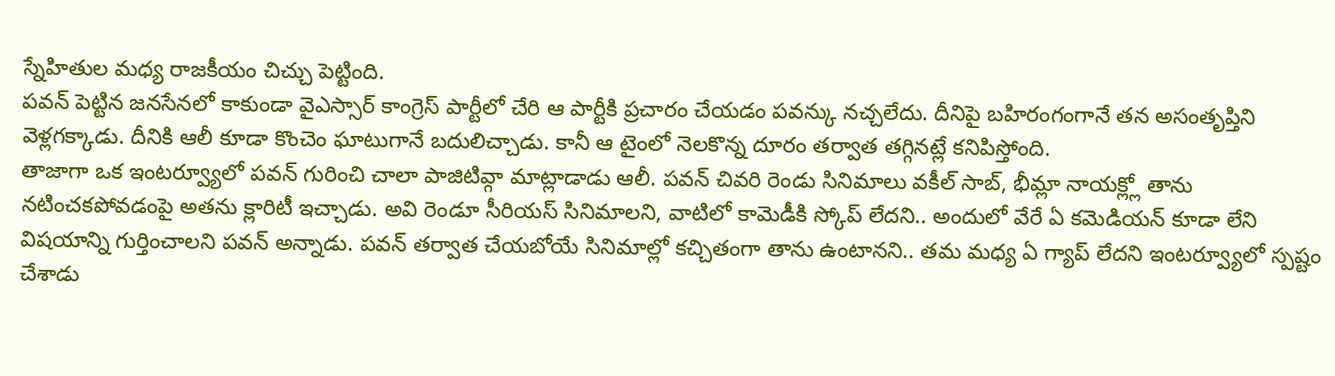స్నేహితుల మధ్య రాజకీయం చిచ్చు పెట్టింది.
పవన్ పెట్టిన జనసేనలో కాకుండా వైఎస్సార్ కాంగ్రెస్ పార్టీలో చేరి ఆ పార్టీకి ప్రచారం చేయడం పవన్కు నచ్చలేదు. దీనిపై బహిరంగంగానే తన అసంతృప్తిని వెళ్లగక్కాడు. దీనికి ఆలీ కూడా కొంచెం ఘాటుగానే బదులిచ్చాడు. కానీ ఆ టైంలో నెలకొన్న దూరం తర్వాత తగ్గినట్లే కనిపిస్తోంది.
తాజాగా ఒక ఇంటర్వ్యూలో పవన్ గురించి చాలా పాజిటివ్గా మాట్లాడాడు ఆలీ. పవన్ చివరి రెండు సినిమాలు వకీల్ సాబ్, భీమ్లా నాయక్ల్లో తాను నటించకపోవడంపై అతను క్లారిటీ ఇచ్చాడు. అవి రెండూ సీరియస్ సినిమాలని, వాటిలో కామెడీకి స్కోప్ లేదని.. అందులో వేరే ఏ కమెడియన్ కూడా లేని విషయాన్ని గుర్తించాలని పవన్ అన్నాడు. పవన్ తర్వాత చేయబోయే సినిమాల్లో కచ్చితంగా తాను ఉంటానని.. తమ మధ్య ఏ గ్యాప్ లేదని ఇంటర్వ్యూలో స్పష్టం చేశాడు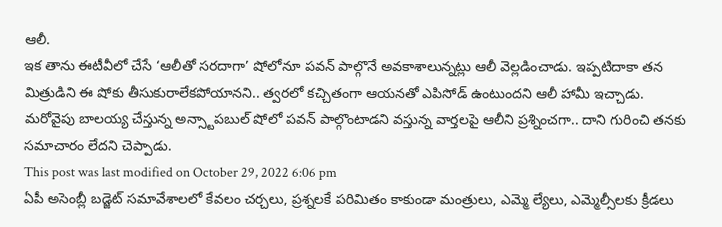ఆలీ.
ఇక తాను ఈటీవీలో చేసే ‘ఆలీతో సరదాగా’ షోలోనూ పవన్ పాల్గొనే అవకాశాలున్నట్లు ఆలీ వెల్లడించాడు. ఇప్పటిదాకా తన మిత్రుడిని ఈ షోకు తీసుకురాలేకపోయానని.. త్వరలో కచ్చితంగా ఆయనతో ఎపిసోడ్ ఉంటుందని ఆలీ హామీ ఇచ్చాడు. మరోవైపు బాలయ్య చేస్తున్న అన్స్టాపబుల్ షోలో పవన్ పాల్గొంటాడని వస్తున్న వార్తలపై ఆలీని ప్రశ్నించగా.. దాని గురించి తనకు సమాచారం లేదని చెప్పాడు.
This post was last modified on October 29, 2022 6:06 pm
ఏపీ అసెంబ్లీ బడ్జెట్ సమావేశాలలో కేవలం చర్చలు, ప్రశ్నలకే పరిమితం కాకుండా మంత్రులు, ఎమ్మె ల్యేలు, ఎమ్మెల్సీలకు క్రీడలు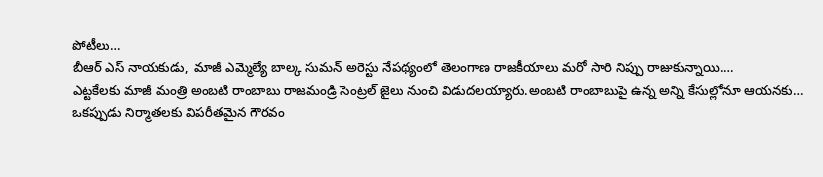పోటీలు…
బీఆర్ ఎస్ నాయకుడు, మాజీ ఎమ్మెల్యే బాల్క సుమన్ అరెస్టు నేపథ్యంలో తెలంగాణ రాజకీయాలు మరో సారి నిప్పు రాజుకున్నాయి.…
ఎట్టకేలకు మాజీ మంత్రి అంబటి రాంబాబు రాజమండ్రి సెంట్రల్ జైలు నుంచి విడుదలయ్యారు.అంబటి రాంబాబుపై ఉన్న అన్ని కేసుల్లోనూ ఆయనకు…
ఒకప్పుడు నిర్మాతలకు విపరీతమైన గౌరవం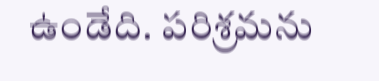ఉండేది. పరిశ్రమను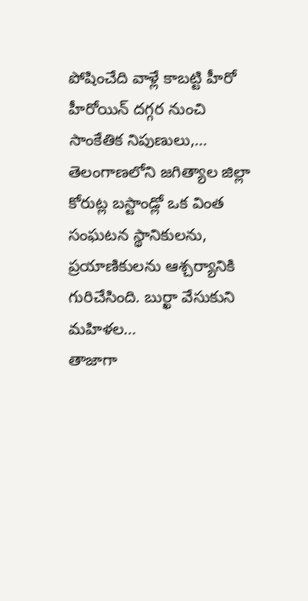పోషించేది వాళ్లే కాబట్టి హీరో హీరోయిన్ దగ్గర నుంచి సాంకేతిక నిపుణులు,…
తెలంగాణలోని జగిత్యాల జిల్లా కోరుట్ల బస్టాండ్లో ఒక వింత సంఘటన స్థానికులను, ప్రయాణికులను ఆశ్చర్యానికి గురిచేసింది. బుర్ఖా వేసుకుని మహిళల…
తాజాగా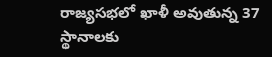రాజ్యసభలో ఖాళీ అవుతున్న 37 స్థానాలకు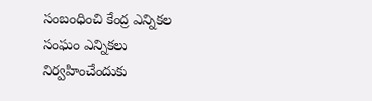సంబంధించి కేంద్ర ఎన్నికల సంఘం ఎన్నికలు నిర్వహించేందుకు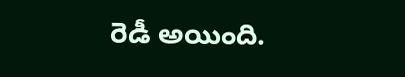రెడీ అయింది.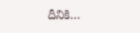దీనికి…